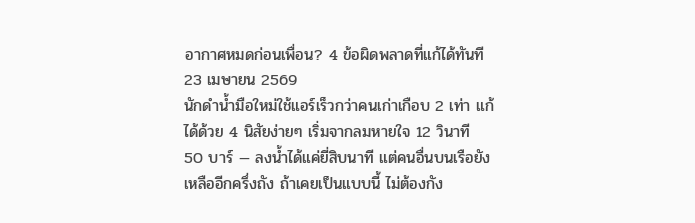อากาศหมดก่อนเพื่อน? 4 ข้อผิดพลาดที่แก้ได้ทันที
23 เมษายน 2569
นักดำน้ำมือใหม่ใช้แอร์เร็วกว่าคนเก่าเกือบ 2 เท่า แก้ได้ด้วย 4 นิสัยง่ายๆ เริ่มจากลมหายใจ 12 วินาที
50 บาร์ — ลงน้ำได้แค่ยี่สิบนาที แต่คนอื่นบนเรือยังเหลืออีกครึ่งถัง ถ้าเคยเป็นแบบนี้ ไม่ต้องกัง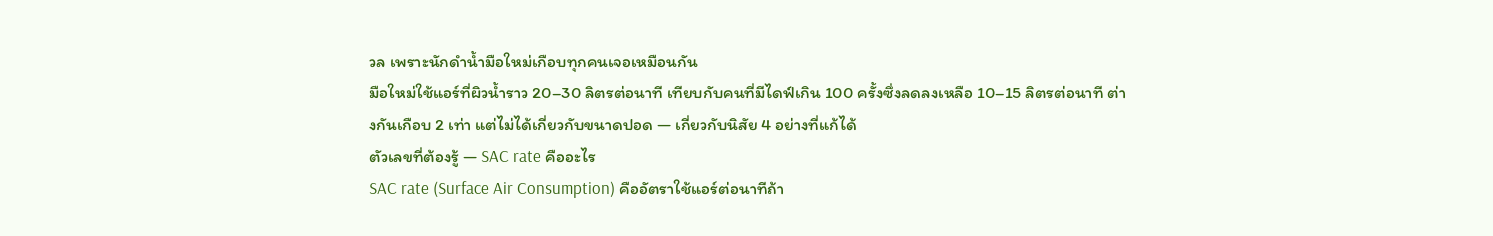วล เพราะนักดำน้ำมือใหม่เกือบทุกคนเจอเหมือนกัน
มือใหม่ใช้แอร์ที่ผิวน้ำราว 20–30 ลิตรต่อนาที เทียบกับคนที่มีไดฟ์เกิน 100 ครั้งซึ่งลดลงเหลือ 10–15 ลิตรต่อนาที ต่างกันเกือบ 2 เท่า แต่ไม่ได้เกี่ยวกับขนาดปอด — เกี่ยวกับนิสัย 4 อย่างที่แก้ได้
ตัวเลขที่ต้องรู้ — SAC rate คืออะไร
SAC rate (Surface Air Consumption) คืออัตราใช้แอร์ต่อนาทีถ้า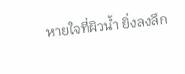หายใจที่ผิวน้ำ ยิ่งลงลึก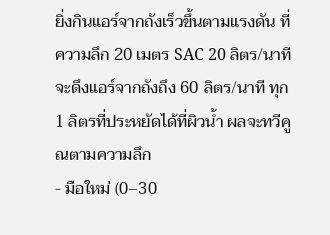ยิ่งกินแอร์จากถังเร็วขึ้นตามแรงดัน ที่ความลึก 20 เมตร SAC 20 ลิตร/นาทีจะดึงแอร์จากถังถึง 60 ลิตร/นาที ทุก 1 ลิตรที่ประหยัดได้ที่ผิวน้ำ ผลจะทวีคูณตามความลึก
- มือใหม่ (0–30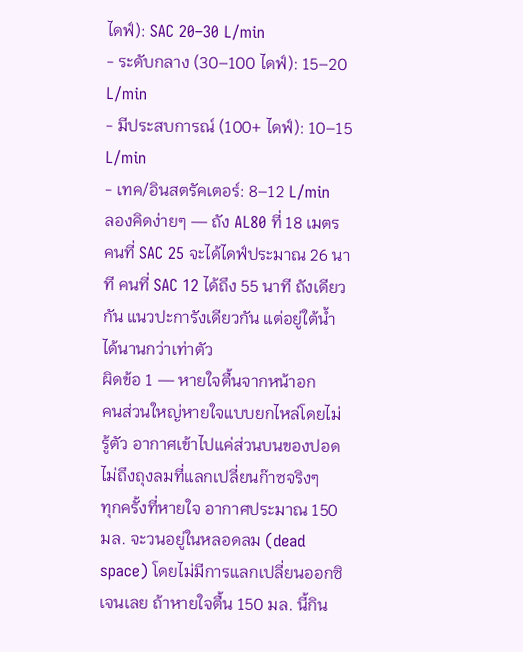ไดฟ์): SAC 20–30 L/min
- ระดับกลาง (30–100 ไดฟ์): 15–20 L/min
- มีประสบการณ์ (100+ ไดฟ์): 10–15 L/min
- เทค/อินสตรัคเตอร์: 8–12 L/min
ลองคิดง่ายๆ — ถัง AL80 ที่ 18 เมตร คนที่ SAC 25 จะได้ไดฟ์ประมาณ 26 นาที คนที่ SAC 12 ได้ถึง 55 นาที ถังเดียวกัน แนวปะการังเดียวกัน แต่อยู่ใต้น้ำได้นานกว่าเท่าตัว
ผิดข้อ 1 — หายใจตื้นจากหน้าอก
คนส่วนใหญ่หายใจแบบยกไหล่โดยไม่รู้ตัว อากาศเข้าไปแค่ส่วนบนของปอด ไม่ถึงถุงลมที่แลกเปลี่ยนก๊าซจริงๆ
ทุกครั้งที่หายใจ อากาศประมาณ 150 มล. จะวนอยู่ในหลอดลม (dead space) โดยไม่มีการแลกเปลี่ยนออกซิเจนเลย ถ้าหายใจตื้น 150 มล. นี้กิน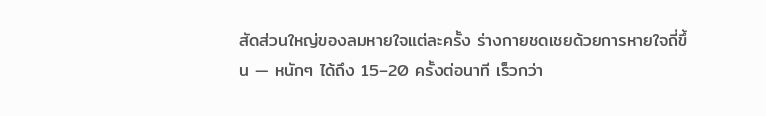สัดส่วนใหญ่ของลมหายใจแต่ละครั้ง ร่างกายชดเชยด้วยการหายใจถี่ขึ้น — หนักๆ ได้ถึง 15–20 ครั้งต่อนาที เร็วกว่า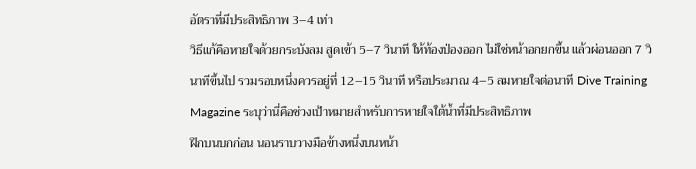อัตราที่มีประสิทธิภาพ 3–4 เท่า
วิธีแก้คือหายใจด้วยกระบังลม สูดเข้า 5–7 วินาที ให้ท้องป่องออก ไม่ใช่หน้าอกยกขึ้น แล้วผ่อนออก 7 วินาทีขึ้นไป รวมรอบหนึ่งควรอยู่ที่ 12–15 วินาที หรือประมาณ 4–5 ลมหายใจต่อนาที Dive Training Magazine ระบุว่านี่คือช่วงเป้าหมายสำหรับการหายใจใต้น้ำที่มีประสิทธิภาพ
ฝึกบนบกก่อน นอนราบวางมือข้างหนึ่งบนหน้า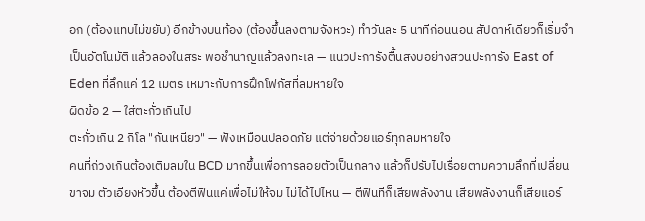อก (ต้องแทบไม่ขยับ) อีกข้างบนท้อง (ต้องขึ้นลงตามจังหวะ) ทำวันละ 5 นาทีก่อนนอน สัปดาห์เดียวก็เริ่มจำเป็นอัตโนมัติ แล้วลองในสระ พอชำนาญแล้วลงทะเล — แนวปะการังตื้นสงบอย่างสวนปะการัง East of Eden ที่ลึกแค่ 12 เมตร เหมาะกับการฝึกโฟกัสที่ลมหายใจ
ผิดข้อ 2 — ใส่ตะกั่วเกินไป
ตะกั่วเกิน 2 กิโล "กันเหนียว" — ฟังเหมือนปลอดภัย แต่จ่ายด้วยแอร์ทุกลมหายใจ
คนที่ถ่วงเกินต้องเติมลมใน BCD มากขึ้นเพื่อการลอยตัวเป็นกลาง แล้วก็ปรับไปเรื่อยตามความลึกที่เปลี่ยน ขาจม ตัวเอียงหัวขึ้น ต้องตีฟินแค่เพื่อไม่ให้จม ไม่ได้ไปไหน — ตีฟินทีก็เสียพลังงาน เสียพลังงานก็เสียแอร์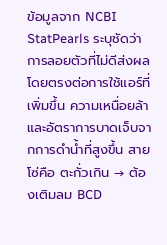ข้อมูลจาก NCBI StatPearls ระบุชัดว่าการลอยตัวที่ไม่ดีส่งผลโดยตรงต่อการใช้แอร์ที่เพิ่มขึ้น ความเหนื่อยล้า และอัตราการบาดเจ็บจากการดำน้ำที่สูงขึ้น สายโซ่คือ ตะกั่วเกิน → ต้องเติมลม BCD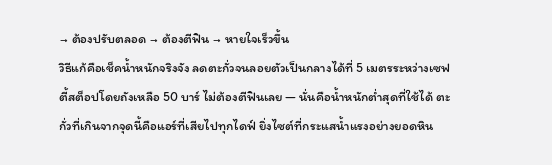→ ต้องปรับตลอด → ต้องตีฟิน → หายใจเร็วขึ้น
วิธีแก้คือเช็คน้ำหนักจริงจัง ลดตะกั่วจนลอยตัวเป็นกลางได้ที่ 5 เมตรระหว่างเซฟตี้สต็อปโดยถังเหลือ 50 บาร์ ไม่ต้องตีฟินเลย — นั่นคือน้ำหนักต่ำสุดที่ใช้ได้ ตะกั่วที่เกินจากจุดนี้คือแอร์ที่เสียไปทุกไดฟ์ ยิ่งไซต์ที่กระแสน้ำแรงอย่างยอดหิน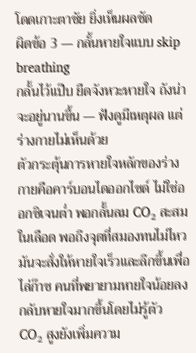โดดเกาะตาชัย ยิ่งเห็นผลชัด
ผิดข้อ 3 — กลั้นหายใจแบบ skip breathing
กลั้นไว้แป๊บ ยืดจังหวะหายใจ ถังน่าจะอยู่นานขึ้น — ฟังดูมีเหตุผล แต่ร่างกายไม่เห็นด้วย
ตัวกระตุ้นการหายใจหลักของร่างกายคือคาร์บอนไดออกไซด์ ไม่ใช่ออกซิเจนต่ำ พอกลั้นลม CO₂ สะสมในเลือด พอถึงจุดที่สมองทนไม่ไหว มันจะสั่งให้หายใจเร็วและลึกขึ้นเพื่อไล่ก๊าซ คนที่พยายามหายใจน้อยลงกลับหายใจมากขึ้นโดยไม่รู้ตัว
CO₂ สูงยังเพิ่มความ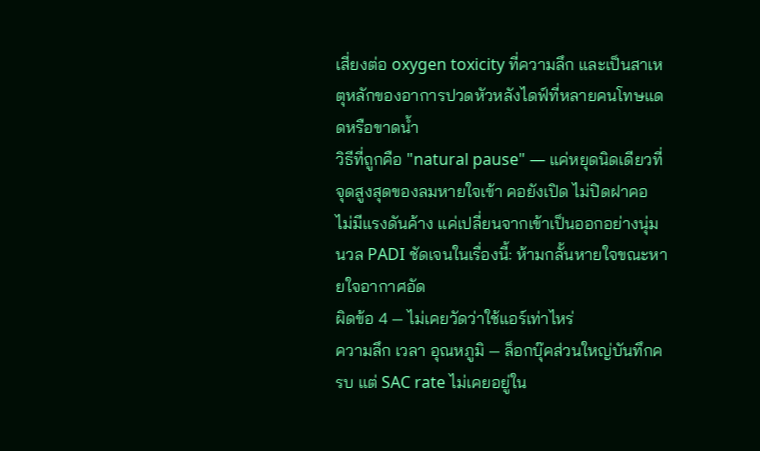เสี่ยงต่อ oxygen toxicity ที่ความลึก และเป็นสาเหตุหลักของอาการปวดหัวหลังไดฟ์ที่หลายคนโทษแดดหรือขาดน้ำ
วิธีที่ถูกคือ "natural pause" — แค่หยุดนิดเดียวที่จุดสูงสุดของลมหายใจเข้า คอยังเปิด ไม่ปิดฝาคอ ไม่มีแรงดันค้าง แค่เปลี่ยนจากเข้าเป็นออกอย่างนุ่มนวล PADI ชัดเจนในเรื่องนี้: ห้ามกลั้นหายใจขณะหายใจอากาศอัด
ผิดข้อ 4 — ไม่เคยวัดว่าใช้แอร์เท่าไหร่
ความลึก เวลา อุณหภูมิ — ล็อกบุ๊คส่วนใหญ่บันทึกครบ แต่ SAC rate ไม่เคยอยู่ใน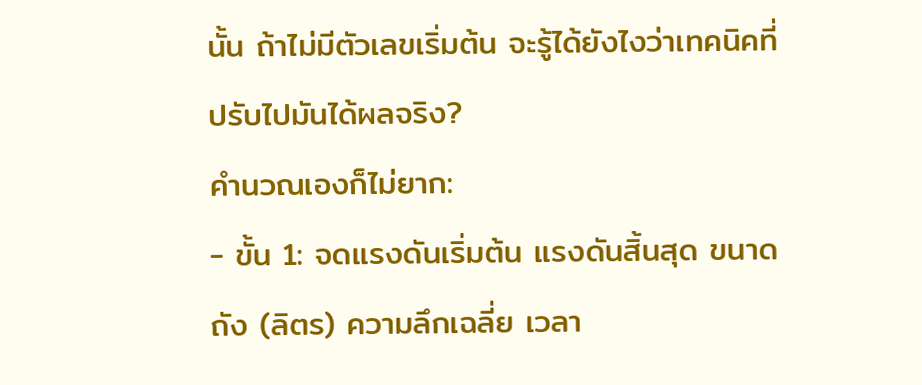นั้น ถ้าไม่มีตัวเลขเริ่มต้น จะรู้ได้ยังไงว่าเทคนิคที่ปรับไปมันได้ผลจริง?
คำนวณเองก็ไม่ยาก:
- ขั้น 1: จดแรงดันเริ่มต้น แรงดันสิ้นสุด ขนาดถัง (ลิตร) ความลึกเฉลี่ย เวลา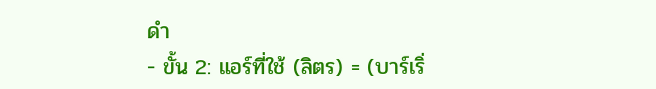ดำ
- ขั้น 2: แอร์ที่ใช้ (ลิตร) = (บาร์เริ่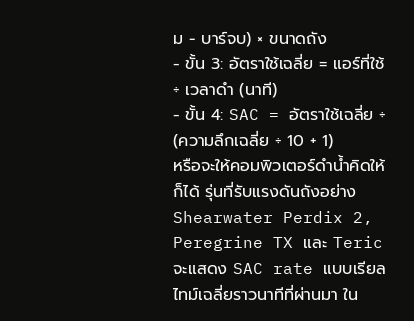ม − บาร์จบ) × ขนาดถัง
- ขั้น 3: อัตราใช้เฉลี่ย = แอร์ที่ใช้ ÷ เวลาดำ (นาที)
- ขั้น 4: SAC = อัตราใช้เฉลี่ย ÷ (ความลึกเฉลี่ย ÷ 10 + 1)
หรือจะให้คอมพิวเตอร์ดำน้ำคิดให้ก็ได้ รุ่นที่รับแรงดันถังอย่าง Shearwater Perdix 2, Peregrine TX และ Teric จะแสดง SAC rate แบบเรียลไทม์เฉลี่ยราวนาทีที่ผ่านมา ใน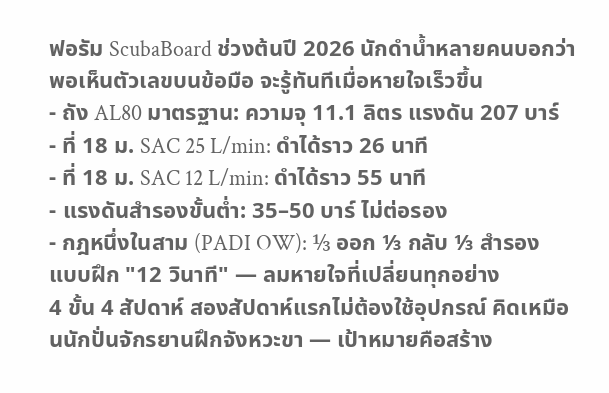ฟอรัม ScubaBoard ช่วงต้นปี 2026 นักดำน้ำหลายคนบอกว่าพอเห็นตัวเลขบนข้อมือ จะรู้ทันทีเมื่อหายใจเร็วขึ้น
- ถัง AL80 มาตรฐาน: ความจุ 11.1 ลิตร แรงดัน 207 บาร์
- ที่ 18 ม. SAC 25 L/min: ดำได้ราว 26 นาที
- ที่ 18 ม. SAC 12 L/min: ดำได้ราว 55 นาที
- แรงดันสำรองขั้นต่ำ: 35–50 บาร์ ไม่ต่อรอง
- กฎหนึ่งในสาม (PADI OW): ⅓ ออก ⅓ กลับ ⅓ สำรอง
แบบฝึก "12 วินาที" — ลมหายใจที่เปลี่ยนทุกอย่าง
4 ขั้น 4 สัปดาห์ สองสัปดาห์แรกไม่ต้องใช้อุปกรณ์ คิดเหมือนนักปั่นจักรยานฝึกจังหวะขา — เป้าหมายคือสร้าง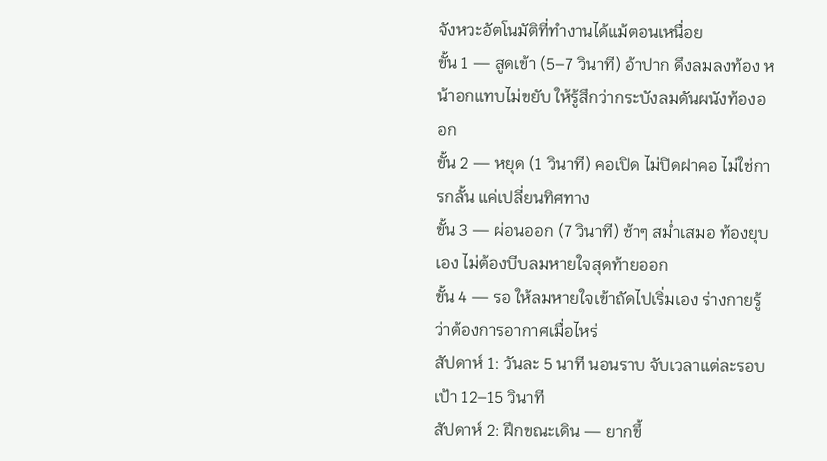จังหวะอัตโนมัติที่ทำงานได้แม้ตอนเหนื่อย
ขั้น 1 — สูดเข้า (5–7 วินาที) อ้าปาก ดึงลมลงท้อง หน้าอกแทบไม่ขยับ ให้รู้สึกว่ากระบังลมดันผนังท้องออก
ขั้น 2 — หยุด (1 วินาที) คอเปิด ไม่ปิดฝาคอ ไม่ใช่การกลั้น แค่เปลี่ยนทิศทาง
ขั้น 3 — ผ่อนออก (7 วินาที) ช้าๆ สม่ำเสมอ ท้องยุบเอง ไม่ต้องบีบลมหายใจสุดท้ายออก
ขั้น 4 — รอ ให้ลมหายใจเข้าถัดไปเริ่มเอง ร่างกายรู้ว่าต้องการอากาศเมื่อไหร่
สัปดาห์ 1: วันละ 5 นาที นอนราบ จับเวลาแต่ละรอบ เป้า 12–15 วินาที
สัปดาห์ 2: ฝึกขณะเดิน — ยากขึ้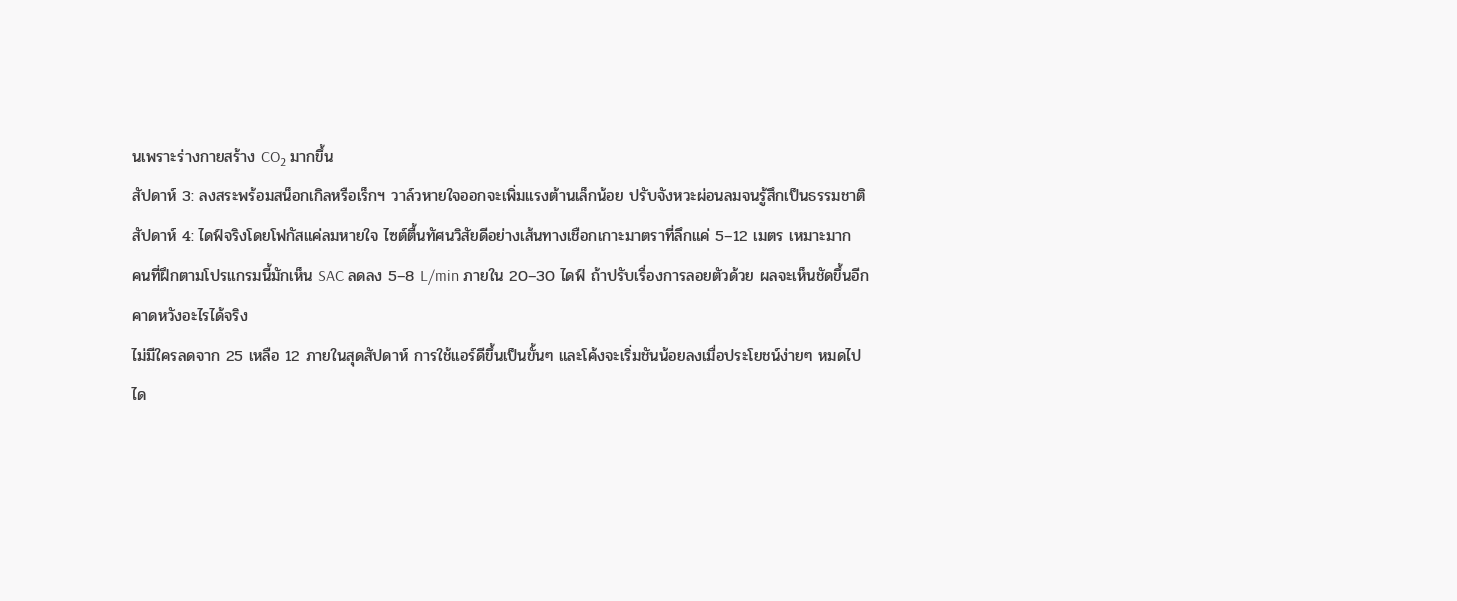นเพราะร่างกายสร้าง CO₂ มากขึ้น
สัปดาห์ 3: ลงสระพร้อมสน็อกเกิลหรือเร็กฯ วาล์วหายใจออกจะเพิ่มแรงต้านเล็กน้อย ปรับจังหวะผ่อนลมจนรู้สึกเป็นธรรมชาติ
สัปดาห์ 4: ไดฟ์จริงโดยโฟกัสแค่ลมหายใจ ไซต์ตื้นทัศนวิสัยดีอย่างเส้นทางเชือกเกาะมาตราที่ลึกแค่ 5–12 เมตร เหมาะมาก
คนที่ฝึกตามโปรแกรมนี้มักเห็น SAC ลดลง 5–8 L/min ภายใน 20–30 ไดฟ์ ถ้าปรับเรื่องการลอยตัวด้วย ผลจะเห็นชัดขึ้นอีก
คาดหวังอะไรได้จริง
ไม่มีใครลดจาก 25 เหลือ 12 ภายในสุดสัปดาห์ การใช้แอร์ดีขึ้นเป็นขั้นๆ และโค้งจะเริ่มชันน้อยลงเมื่อประโยชน์ง่ายๆ หมดไป
ได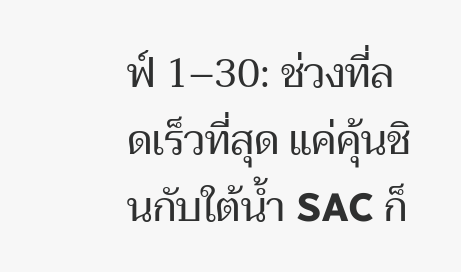ฟ์ 1–30: ช่วงที่ลดเร็วที่สุด แค่คุ้นชินกับใต้น้ำ SAC ก็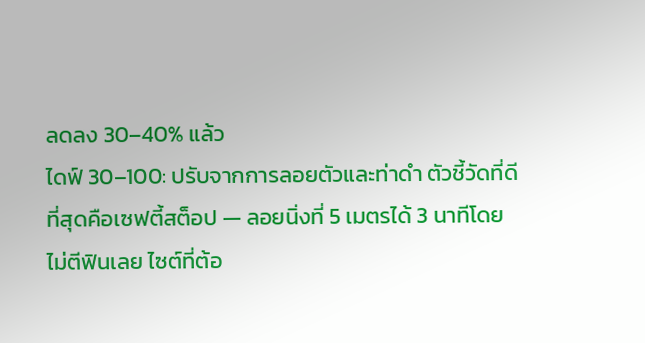ลดลง 30–40% แล้ว
ไดฟ์ 30–100: ปรับจากการลอยตัวและท่าดำ ตัวชี้วัดที่ดีที่สุดคือเซฟตี้สต็อป — ลอยนิ่งที่ 5 เมตรได้ 3 นาทีโดยไม่ตีฟินเลย ไซต์ที่ต้อ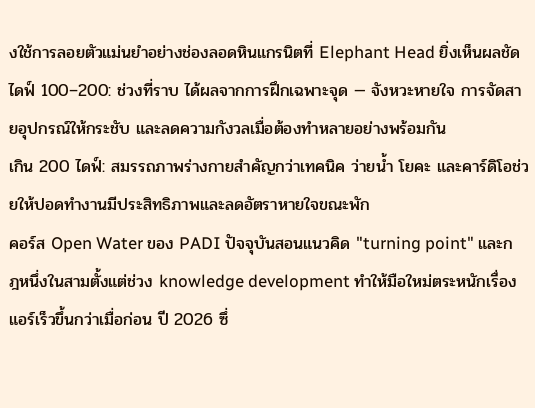งใช้การลอยตัวแม่นยำอย่างช่องลอดหินแกรนิตที่ Elephant Head ยิ่งเห็นผลชัด
ไดฟ์ 100–200: ช่วงที่ราบ ได้ผลจากการฝึกเฉพาะจุด — จังหวะหายใจ การจัดสายอุปกรณ์ให้กระชับ และลดความกังวลเมื่อต้องทำหลายอย่างพร้อมกัน
เกิน 200 ไดฟ์: สมรรถภาพร่างกายสำคัญกว่าเทคนิค ว่ายน้ำ โยคะ และคาร์ดิโอช่วยให้ปอดทำงานมีประสิทธิภาพและลดอัตราหายใจขณะพัก
คอร์ส Open Water ของ PADI ปัจจุบันสอนแนวคิด "turning point" และกฎหนึ่งในสามตั้งแต่ช่วง knowledge development ทำให้มือใหม่ตระหนักเรื่องแอร์เร็วขึ้นกว่าเมื่อก่อน ปี 2026 ซึ่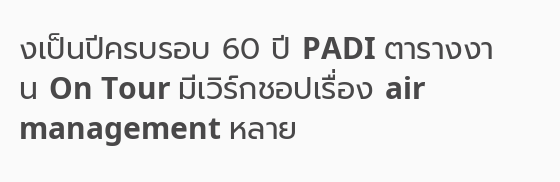งเป็นปีครบรอบ 60 ปี PADI ตารางงาน On Tour มีเวิร์กชอปเรื่อง air management หลาย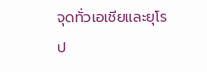จุดทั่วเอเชียและยุโรป